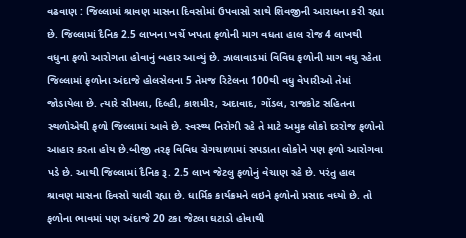વઢવાણ : જિલ્લામાં શ્રાવણ માસના દિવસોમાં ઉપવાસો સાથે શિવજીની આરાધના કરી રહ્યા છે. જિલ્લામાં દૈનિક 2.5 લાખના ખર્ચે ખપતા ફળોની માગ વધતા હાલ રોજ 4 લાખથી વધુના ફળો આરોગતા હોવાનું બહાર આવ્યું છે. ઝાલાવાડમાં વિવિધ ફળોની માગ વધુ રહેતા જિલ્લામાં ફળોના અંદાજે હોલસેલના 5 તેમજ રિટેલના 100થી વધુ વેપારીઓ તેમાં જોડાયેલા છે. ત્યારે સીમલા, દિલ્હી, કાશમીર, અદાવાદ, ગોંડલ, રાજકોટ સહિતના સ્થળોએથી ફળો જિલ્લામાં આવે છે. સ્વસ્થ્ય નિરોગી રહે તે માટે અમુક લોકો દરરોજ ફળોનો આહાર કરતા હોય છે.બીજી તરફ વિવિધ રોગચાળામાં સપડાતા લોકોને પણ ફળો આરોગવા પડે છે. આથી જિલ્લામાં દૈનિક રૂ. 2.5 લાખ જેટલુ ફળોનું વેચાણ રહે છે. પરંતુ હાલ શ્રાવણ માસના દિવસો ચાલી રહ્યા છે. ધાર્મિક કાર્યક્રમને લઇને ફળોનો પ્રસાદ વધ્યો છે. તો ફળોના ભાવમાં પણ અંદાજે 20 ટકા જેટલા ઘટાડો હોવાથી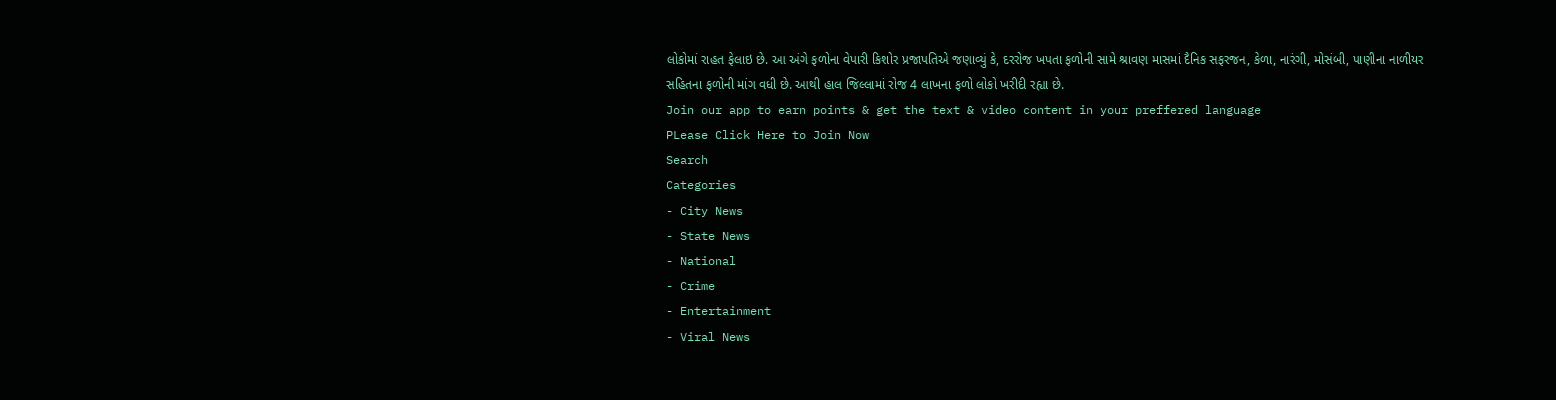લોકોમાં રાહત ફેલાઇ છે. આ અંગે ફળોના વેપારી કિશોર પ્રજાપતિએ જણાવ્યું કે, દરરોજ ખપતા ફળોની સામે શ્રાવણ માસમાં દૈનિક સફરજન, કેળા, નારંગી, મોસંબી, પાણીના નાળીયર સહિતના ફળોની માંગ વધી છે. આથી હાલ જિલ્લામાં રોજ 4 લાખના ફળો લોકો ખરીદી રહ્યા છે.
Join our app to earn points & get the text & video content in your preffered language
PLease Click Here to Join Now
Search
Categories
- City News
- State News
- National
- Crime
- Entertainment
- Viral News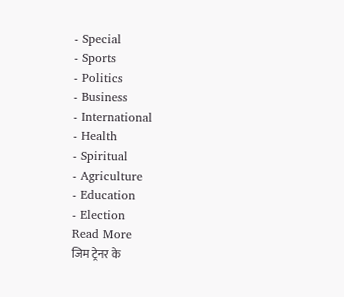- Special
- Sports
- Politics
- Business
- International
- Health
- Spiritual
- Agriculture
- Education
- Election
Read More
जिम ट्रेनर के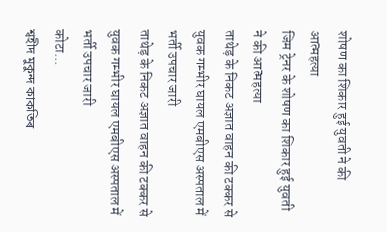शोषण का शिकार हुई युवती ने की आत्महत्या
जिम ट्रेनर के शोषण का शिकार हुई युवती ने की आत्महत्या
ताथेड़ के निकट अज्ञात वाहन की टक्कर से युवक गम्भीर घायल एमबीएस अस्पताल में भर्ती उपचार जारी
ताथेड़ के निकट अज्ञात वाहन की टक्कर से युवक गम्भीर घायल एमबीएस अस्पताल में भर्ती उपचार जारी
कोटा...
শ্বহীদ মুকুন্দ কাকতিৰ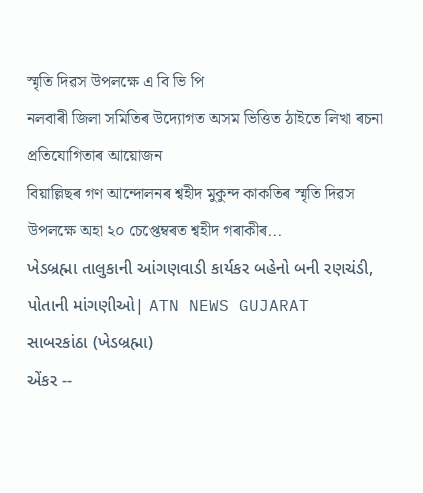স্মৃতি দিৱস উপলক্ষে এ বি ভি পি
নলবাৰী জিলা সমিতিৰ উদ্যোগত অসম ভিত্তিত ঠাইতে লিখা ৰচনা প্ৰতিযোগিতাৰ আয়োজন
বিয়াল্লিছৰ গণ আন্দোলনৰ শ্বহীদ মুকুন্দ কাকতিৰ স্মৃতি দিৱস উপলক্ষে অহা ২০ চেপ্তেম্বৰত শ্বহীদ গৰাকীৰ...
ખેડબ્રહ્મા તાલુકાની આંગણવાડી કાર્યકર બહેનો બની રણચંડી, પોતાની માંગણીઓ| ATN NEWS GUJARAT
સાબરકાંઠા (ખેડબ્રહ્મા)
એંકર --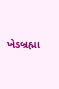ખેડબ્રહ્મા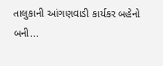તાલુકાની આંગણવાડી કાર્યકર બહેનો બની...